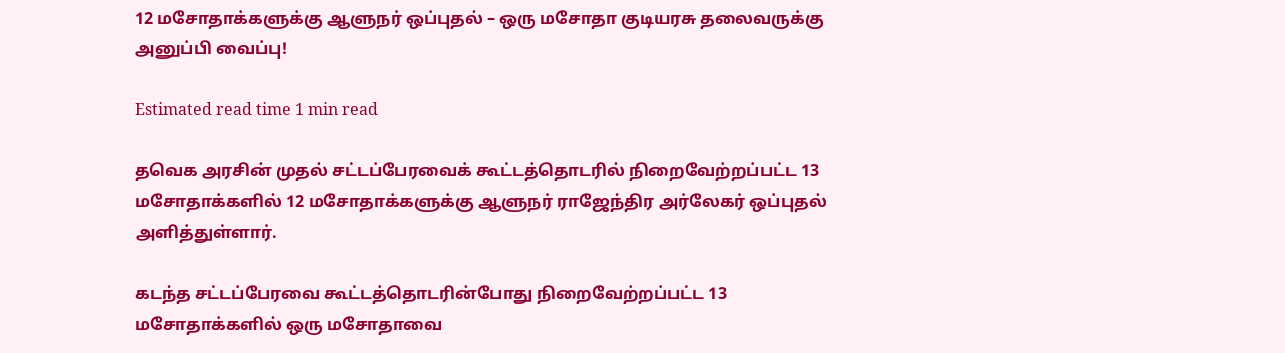12 மசோதாக்களுக்கு ஆளுநர் ஒப்புதல் – ஒரு மசோதா குடியரசு தலைவருக்கு அனுப்பி வைப்பு!

Estimated read time 1 min read

தவெக அரசின் முதல் சட்டப்பேரவைக் கூட்டத்தொடரில் நிறைவேற்றப்பட்ட 13 மசோதாக்களில் 12 மசோதாக்களுக்கு ஆளுநர் ராஜேந்திர அர்லேகர் ஒப்புதல் அளித்துள்ளார்.

கடந்த சட்டப்பேரவை கூட்டத்தொடரின்போது நிறைவேற்றப்பட்ட 13 மசோதாக்களில் ஒரு மசோதாவை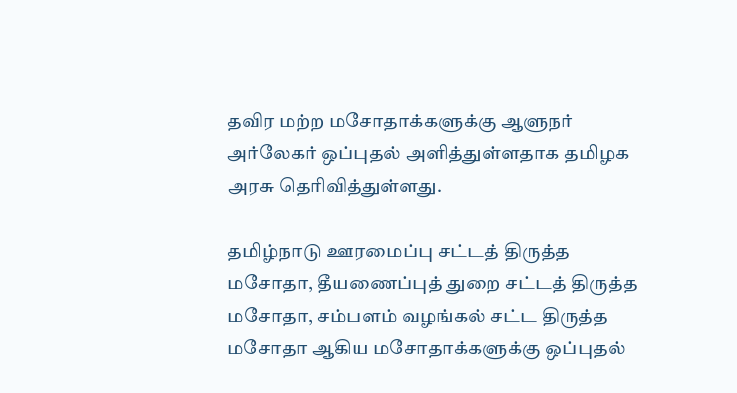தவிர மற்ற மசோதாக்களுக்கு ஆளுநர் அர்லேகர் ஒப்புதல் அளித்துள்ளதாக தமிழக அரசு தெரிவித்துள்ளது.

தமிழ்நாடு ஊரமைப்பு சட்டத் திருத்த மசோதா, தீயணைப்புத் துறை சட்டத் திருத்த மசோதா, சம்பளம் வழங்கல் சட்ட திருத்த மசோதா ஆகிய மசோதாக்களுக்கு ஒப்புதல்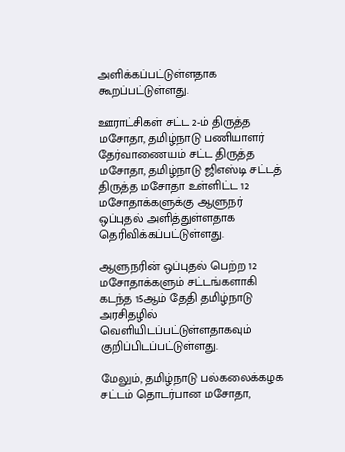அளிக்கப்பட்டுள்ளதாக கூறப்பட்டுள்ளது.

ஊராட்சிகள் சட்ட 2-ம் திருத்த மசோதா, தமிழ்நாடு பணியாளர் தேர்வாணையம் சட்ட திருத்த மசோதா, தமிழ்நாடு ஜிஎஸ்டி சட்டத் திருத்த மசோதா உள்ளிட்ட 12 மசோதாக்களுக்கு ஆளுநர் ஒப்புதல் அளித்துள்ளதாக தெரிவிக்கப்பட்டுள்ளது.

ஆளுநரின் ஒப்புதல் பெற்ற 12 மசோதாக்களும் சட்டங்களாகி கடந்த 15ஆம் தேதி தமிழ்நாடு அரசிதழில் வெளியிடப்பட்டுள்ளதாகவும் குறிப்பிடப்பட்டுள்ளது.

மேலும், தமிழ்நாடு பல்கலைக்கழக சட்டம் தொடர்பான மசோதா,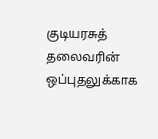குடியரசுத் தலைவரின் ஒப்புதலுக்காக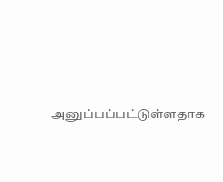அனுப்பப்பட்டுள்ளதாக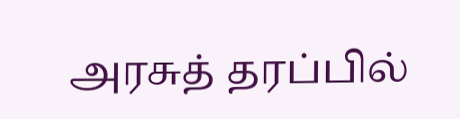அரசுத் தரப்பில்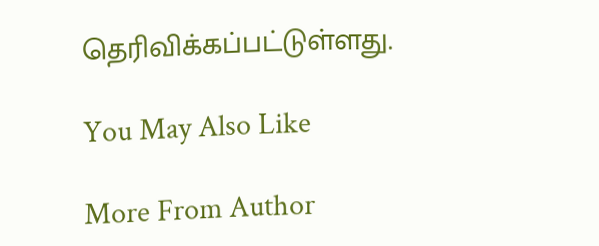தெரிவிக்கப்பட்டுள்ளது.

You May Also Like

More From Author